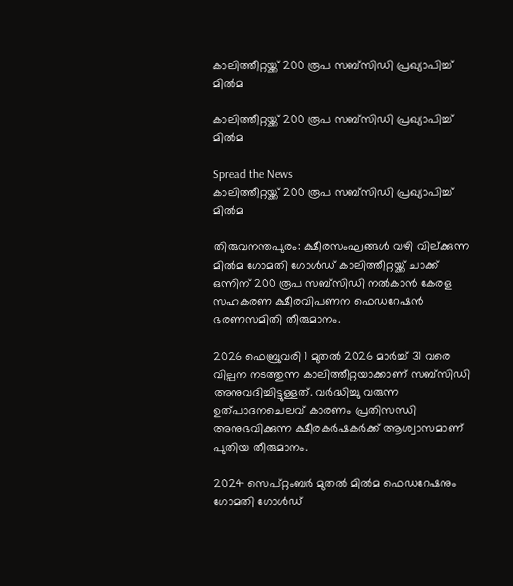കാലിത്തീറ്റയ്ക്ക് 200 രൂപ സബ്സിഡി പ്രഖ്യാപിച്ച് മില്‍മ

കാലിത്തീറ്റയ്ക്ക് 200 രൂപ സബ്സിഡി പ്രഖ്യാപിച്ച് മില്‍മ

Spread the News
കാലിത്തീറ്റയ്ക്ക് 200 രൂപ സബ്സിഡി പ്രഖ്യാപിച്ച് മില്‍മ

തിരുവനന്തപുരം: ക്ഷീരസംഘങ്ങള്‍ വഴി വില്ക്കുന്ന മില്‍മ ഗോമതി ഗോള്‍ഡ് കാലിത്തീറ്റയ്ക്ക് ചാക്ക് ഒന്നിന് 200 രൂപ സബ്സിഡി നല്‍കാന്‍ കേരള സഹകരണ ക്ഷീരവിപണന ഫെഡറേഷന്‍ ഭരണസമിതി തീരുമാനം.

2026 ഫെബ്രുവരി 1 മുതല്‍ 2026 മാര്‍ച്ച് 31 വരെ വില്പന നടത്തുന്ന കാലിത്തീറ്റയാക്കാണ് സബ്സിഡി അനുവദിച്ചിട്ടുള്ളത്. വര്‍ദ്ധിച്ചു വരുന്ന ഉത്പാദനചെലവ് കാരണം പ്രതിസന്ധി അനുഭവിക്കുന്ന ക്ഷീരകര്‍ഷകര്‍ക്ക് ആശ്വാസമാണ് പുതിയ തീരുമാനം.

2024 സെപ്റ്റംബര്‍ മുതല്‍ മില്‍മ ഫെഡറേഷനും ഗോമതി ഗോള്‍ഡ്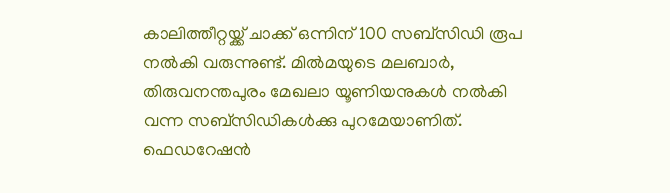കാലിത്തീറ്റയ്ക്ക് ചാക്ക് ഒന്നിന് 100 സബ്സിഡി രൂപ നല്‍കി വരുന്നുണ്ട്. മില്‍മയുടെ മലബാര്‍, തിരുവനന്തപുരം മേഖലാ യൂണിയനുകള്‍ നല്‍കി വന്ന സബ്സിഡികള്‍ക്കു പുറമേയാണിത്. ഫെഡറേഷന്‍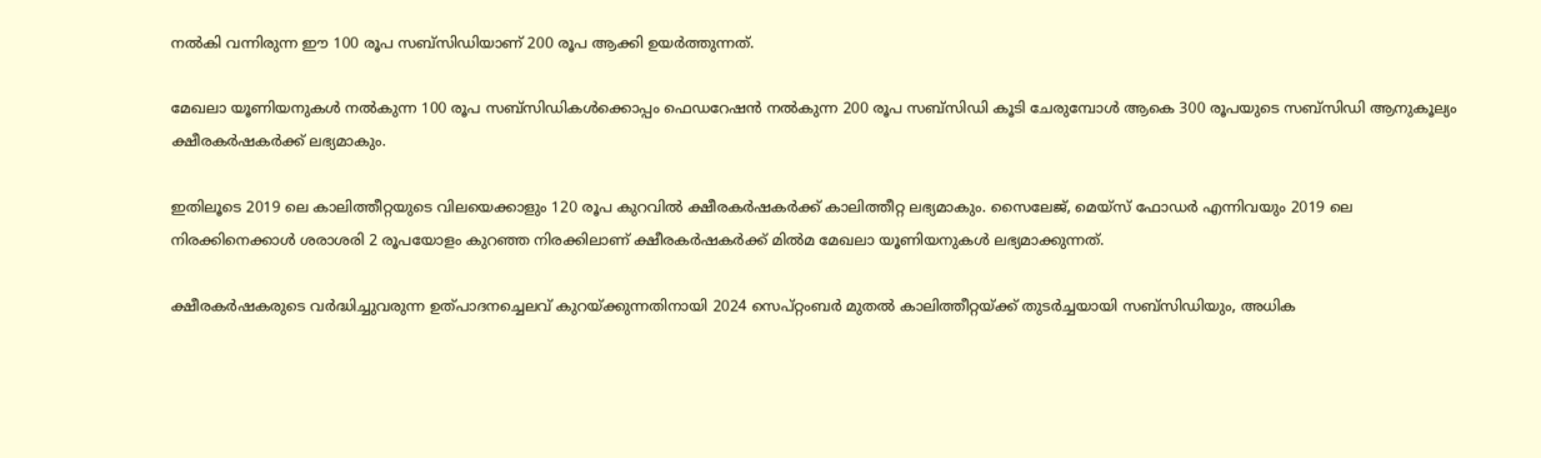നല്‍കി വന്നിരുന്ന ഈ 100 രൂപ സബ്സിഡിയാണ് 200 രൂപ ആക്കി ഉയര്‍ത്തുന്നത്.

മേഖലാ യൂണിയനുകള്‍ നല്‍കുന്ന 100 രൂപ സബ്സിഡികള്‍ക്കൊപ്പം ഫെഡറേഷന്‍ നല്‍കുന്ന 200 രൂപ സബ്സിഡി കൂടി ചേരുമ്പോള്‍ ആകെ 300 രൂപയുടെ സബ്സിഡി ആനുകൂല്യം ക്ഷീരകര്‍ഷകര്‍ക്ക് ലഭ്യമാകും.

ഇതിലൂടെ 2019 ലെ കാലിത്തീറ്റയുടെ വിലയെക്കാളും 120 രൂപ കുറവില്‍ ക്ഷീരകര്‍ഷകര്‍ക്ക് കാലിത്തീറ്റ ലഭ്യമാകും. സൈലേജ്, മെയ്സ് ഫോഡര്‍ എന്നിവയും 2019 ലെ നിരക്കിനെക്കാള്‍ ശരാശരി 2 രൂപയോളം കുറഞ്ഞ നിരക്കിലാണ് ക്ഷീരകര്‍ഷകര്‍ക്ക് മില്‍മ മേഖലാ യൂണിയനുകള്‍ ലഭ്യമാക്കുന്നത്.

ക്ഷീരകര്‍ഷകരുടെ വര്‍ദ്ധിച്ചുവരുന്ന ഉത്പാദനച്ചെലവ് കുറയ്ക്കുന്നതിനായി 2024 സെപ്റ്റംബര്‍ മുതല്‍ കാലിത്തീറ്റയ്ക്ക് തുടര്‍ച്ചയായി സബ്സിഡിയും, അധിക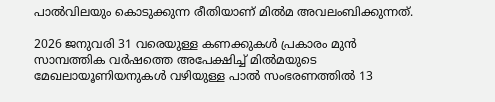പാല്‍വിലയും കൊടുക്കുന്ന രീതിയാണ് മില്‍മ അവലംബിക്കുന്നത്.

2026 ജനുവരി 31 വരെയുള്ള കണക്കുകള്‍ പ്രകാരം മുന്‍ സാമ്പത്തിക വര്‍ഷത്തെ അപേക്ഷിച്ച് മില്‍മയുടെ മേഖലായൂണിയനുകള്‍ വഴിയുള്ള പാല്‍ സംഭരണത്തില്‍ 13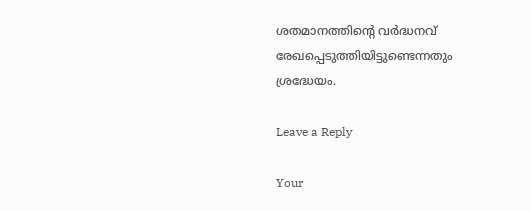ശതമാനത്തിന്‍റെ വര്‍ദ്ധനവ് രേഖപ്പെടുത്തിയിട്ടുണ്ടെന്നതും ശ്രദ്ധേയം.

Leave a Reply

Your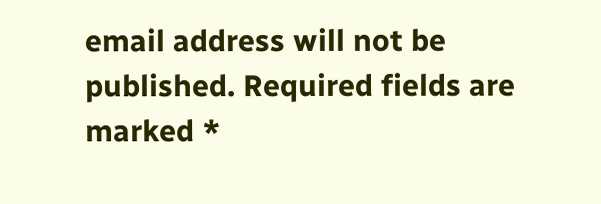email address will not be published. Required fields are marked *